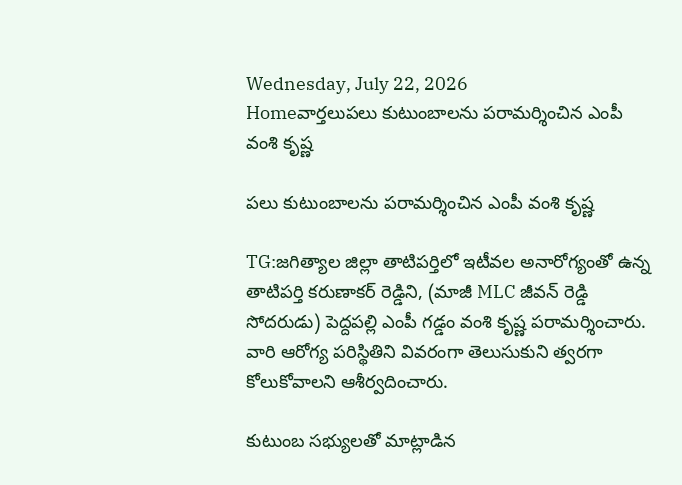Wednesday, July 22, 2026
Homeవార్తలుపలు కుటుంబాలను పరామర్శించిన ఎంపీ వంశి కృష్ణ

పలు కుటుంబాలను పరామర్శించిన ఎంపీ వంశి కృష్ణ

TG:జగిత్యాల జిల్లా తాటిపర్తిలో ఇటీవల అనారోగ్యంతో ఉన్న తాటిపర్తి కరుణాకర్ రెడ్డిని, (మాజీ MLC జీవన్ రెడ్డి సోదరుడు) పెద్దపల్లి ఎంపీ గడ్డం వంశి కృష్ణ పరామర్శించారు. వారి ఆరోగ్య పరిస్థితిని వివరంగా తెలుసుకుని త్వరగా కోలుకోవాలని ఆశీర్వదించారు.

కుటుంబ సభ్యులతో మాట్లాడిన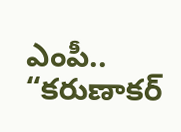ఎంపీ.. “కరుణాకర్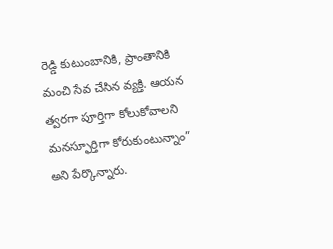రెడ్డి కుటుంబానికి, ప్రాంతానికి మంచి సేవ చేసిన వ్యక్తి. ఆయన త్వరగా పూర్తిగా కోలుకోవాలని మనస్ఫూర్తిగా కోరుకుంటున్నాం” అని పేర్కొన్నారు.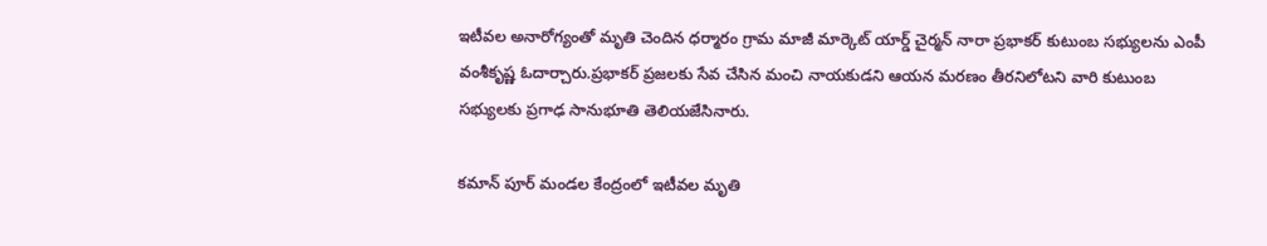ఇటీవల అనారోగ్యంతో మృతి చెందిన ధర్మారం గ్రామ మాజీ మార్కెట్ యార్డ్ చైర్మన్ నారా ప్రభాకర్ కుటుంబ సభ్యులను ఎంపీ వంశీకృష్ణ ఓదార్చారు.ప్రభాకర్ ప్రజలకు సేవ చేసిన మంచి నాయకుడని ఆయన మరణం తీరనిలోటని వారి కుటుంబ సభ్యులకు ప్రగాఢ సానుభూతి తెలియజేసినారు.

కమాన్ పూర్ మండల కేంద్రంలో ఇటీవల మృతి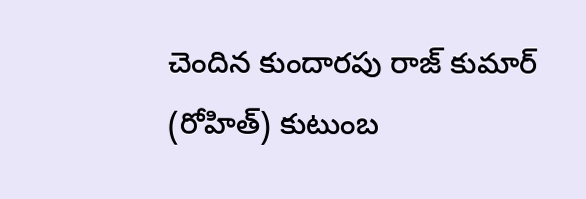చెందిన కుందారపు రాజ్ కుమార్ (రోహిత్) కుటుంబ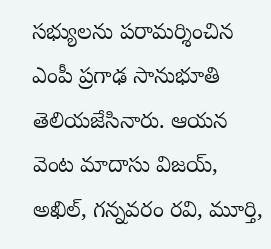సభ్యులను పరామర్శించిన ఎంపీ ప్రగాఢ సానుభూతి తెలియజేసినారు. ఆయన వెంట మాదాసు విజయ్, అఖిల్, గన్నవరం రవి, మూర్తి,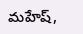మహేష్,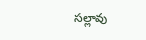సల్లావు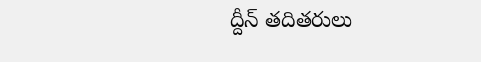ద్దీన్ తదితరులు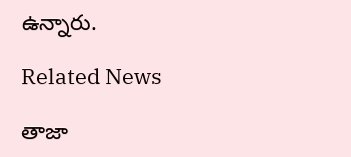ఉన్నారు.

Related News

తాజా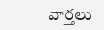వార్తలు